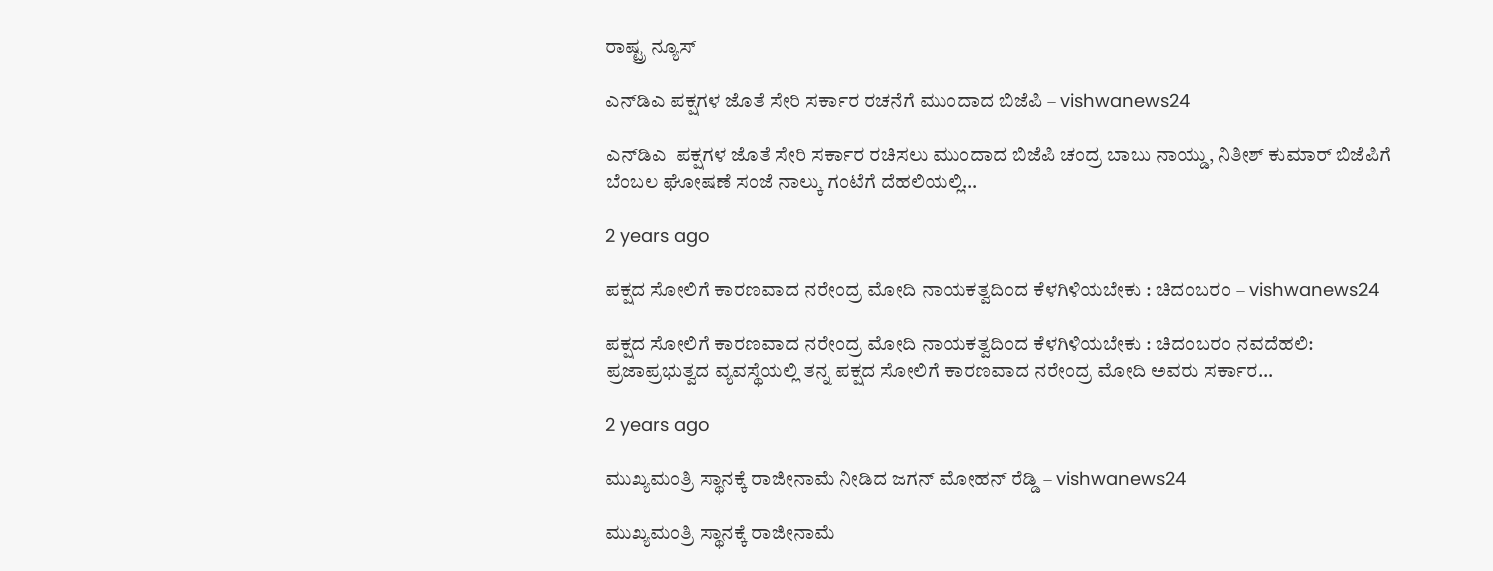ರಾಷ್ಟ್ರ ನ್ಯೂಸ್

ಎನ್‌ಡಿಎ ಪಕ್ಷಗಳ ಜೊತೆ ಸೇರಿ ಸರ್ಕಾರ ರಚನೆಗೆ ಮುಂದಾದ ಬಿಜೆಪಿ – vishwanews24

ಎನ್‌ಡಿಎ  ಪಕ್ಷಗಳ ಜೊತೆ ಸೇರಿ ಸರ್ಕಾರ ರಚಿಸಲು ಮುಂದಾದ ಬಿಜೆಪಿ ಚಂದ್ರ ಬಾಬು ನಾಯ್ಡು, ನಿತೀಶ್ ಕುಮಾರ್ ಬಿಜೆಪಿಗೆ ಬೆಂಬಲ ಘೋಷಣೆ ಸಂಜೆ ನಾಲ್ಕು ಗಂಟೆಗೆ ದೆಹಲಿಯಲ್ಲಿ…

2 years ago

ಪಕ್ಷದ ಸೋಲಿಗೆ ಕಾರಣವಾದ ನರೇಂದ್ರ ಮೋದಿ ನಾಯಕತ್ವದಿಂದ ಕೆಳಗಿಳಿಯಬೇಕು : ಚಿದಂಬರಂ – vishwanews24

ಪಕ್ಷದ ಸೋಲಿಗೆ ಕಾರಣವಾದ ನರೇಂದ್ರ ಮೋದಿ ನಾಯಕತ್ವದಿಂದ ಕೆಳಗಿಳಿಯಬೇಕು : ಚಿದಂಬರಂ ನವದೆಹಲಿ: ಪ್ರಜಾಪ್ರಭುತ್ವದ ವ್ಯವಸ್ಥೆಯಲ್ಲಿ ತನ್ನ ಪಕ್ಷದ ಸೋಲಿಗೆ ಕಾರಣವಾದ ನರೇಂದ್ರ ಮೋದಿ ಅವರು ಸರ್ಕಾರ…

2 years ago

ಮುಖ್ಯಮಂತ್ರಿ ಸ್ಥಾನಕ್ಕೆ ರಾಜೀನಾಮೆ ನೀಡಿದ ಜಗನ್ ಮೋಹನ್ ರೆಡ್ಡಿ – vishwanews24

ಮುಖ್ಯಮಂತ್ರಿ ಸ್ಥಾನಕ್ಕೆ ರಾಜೀನಾಮೆ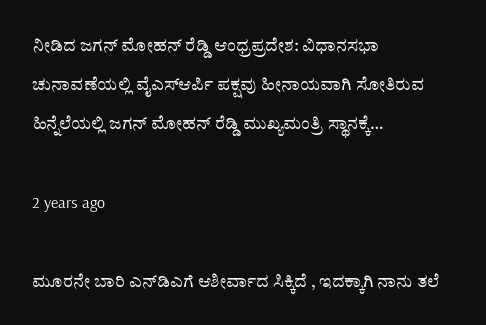ನೀಡಿದ ಜಗನ್ ಮೋಹನ್ ರೆಡ್ಡಿ ಆಂಧ್ರಪ್ರದೇಶ: ವಿಧಾನಸಭಾ ಚುನಾವಣೆಯಲ್ಲಿ ವೈಎಸ್ಆರ್ಪಿ ಪಕ್ಷವು ಹೀನಾಯವಾಗಿ ಸೋತಿರುವ ಹಿನ್ನೆಲೆಯಲ್ಲಿ ಜಗನ್ ಮೋಹನ್ ರೆಡ್ಡಿ ಮುಖ್ಯಮಂತ್ರಿ ಸ್ಥಾನಕ್ಕೆ…

2 years ago

ಮೂರನೇ ಬಾರಿ ಎನ್‌ಡಿಎಗೆ ಆಶೀರ್ವಾದ ಸಿಕ್ಕಿದೆ , ಇದಕ್ಕಾಗಿ ನಾನು ತಲೆ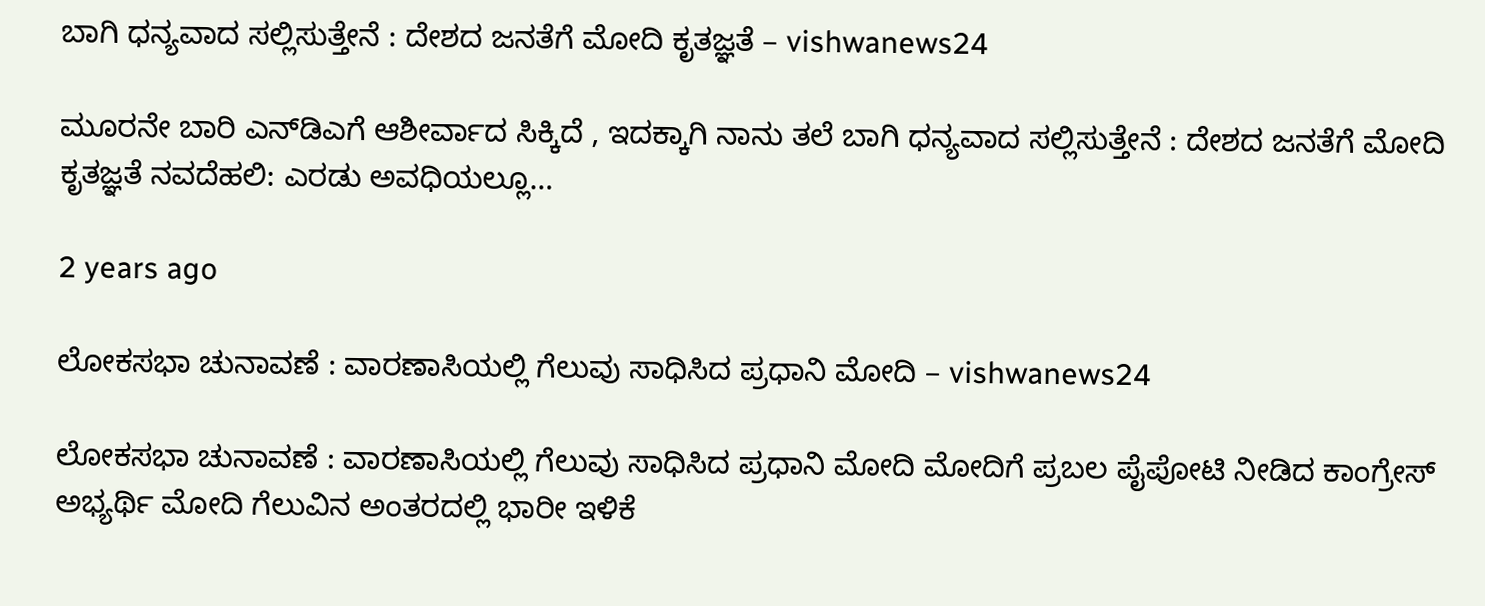ಬಾಗಿ ಧನ್ಯವಾದ ಸಲ್ಲಿಸುತ್ತೇನೆ : ದೇಶದ ಜನತೆಗೆ ಮೋದಿ ಕೃತಜ್ಞತೆ – vishwanews24

ಮೂರನೇ ಬಾರಿ ಎನ್‌ಡಿಎಗೆ ಆಶೀರ್ವಾದ ಸಿಕ್ಕಿದೆ , ಇದಕ್ಕಾಗಿ ನಾನು ತಲೆ ಬಾಗಿ ಧನ್ಯವಾದ ಸಲ್ಲಿಸುತ್ತೇನೆ : ದೇಶದ ಜನತೆಗೆ ಮೋದಿ ಕೃತಜ್ಞತೆ ನವದೆಹಲಿ: ಎರಡು ಅವಧಿಯಲ್ಲೂ…

2 years ago

ಲೋಕಸಭಾ ಚುನಾವಣೆ : ವಾರಣಾಸಿಯಲ್ಲಿ ಗೆಲುವು ಸಾಧಿಸಿದ ಪ್ರಧಾನಿ ಮೋದಿ – vishwanews24

ಲೋಕಸಭಾ ಚುನಾವಣೆ : ವಾರಣಾಸಿಯಲ್ಲಿ ಗೆಲುವು ಸಾಧಿಸಿದ ಪ್ರಧಾನಿ ಮೋದಿ ಮೋದಿಗೆ ಪ್ರಬಲ ಪೈಪೋಟಿ ನೀಡಿದ ಕಾಂಗ್ರೇಸ್ ಅಭ್ಯರ್ಥಿ ಮೋದಿ ಗೆಲುವಿನ ಅಂತರದಲ್ಲಿ ಭಾರೀ ಇಳಿಕೆ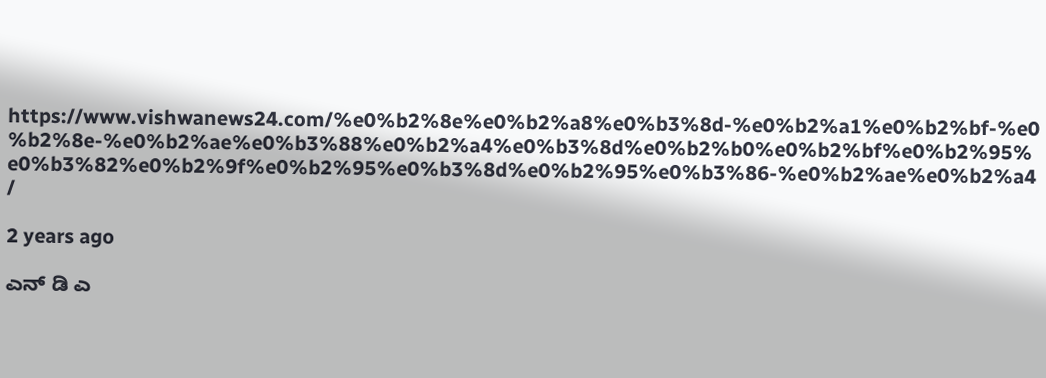https://www.vishwanews24.com/%e0%b2%8e%e0%b2%a8%e0%b3%8d-%e0%b2%a1%e0%b2%bf-%e0%b2%8e-%e0%b2%ae%e0%b3%88%e0%b2%a4%e0%b3%8d%e0%b2%b0%e0%b2%bf%e0%b2%95%e0%b3%82%e0%b2%9f%e0%b2%95%e0%b3%8d%e0%b2%95%e0%b3%86-%e0%b2%ae%e0%b2%a4/

2 years ago

ಎನ್ ಡಿ ಎ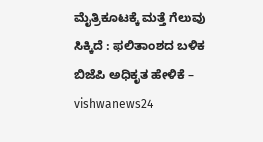ಮೈತ್ರಿಕೂಟಕ್ಕೆ ಮತ್ತೆ ಗೆಲುವು ಸಿಕ್ಕಿದೆ : ಫಲಿತಾಂಶದ ಬಳಿಕ ಬಿಜೆಪಿ ಅಧಿಕೃತ ಹೇಳಿಕೆ – vishwanews24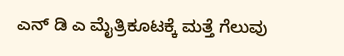ಎನ್ ಡಿ ಎ ಮೈತ್ರಿಕೂಟಕ್ಕೆ ಮತ್ತೆ ಗೆಲುವು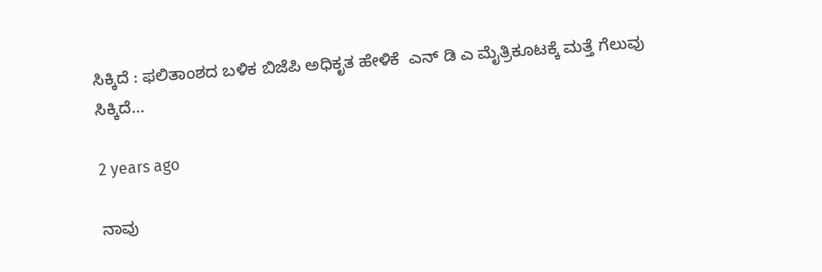ಸಿಕ್ಕಿದೆ : ಫಲಿತಾಂಶದ ಬಳಿಕ ಬಿಜೆಪಿ ಅಧಿಕೃತ ಹೇಳಿಕೆ  ಎನ್ ಡಿ ಎ ಮೈತ್ರಿಕೂಟಕ್ಕೆ ಮತ್ತೆ ಗೆಲುವು ಸಿಕ್ಕಿದೆ…

2 years ago

ನಾವು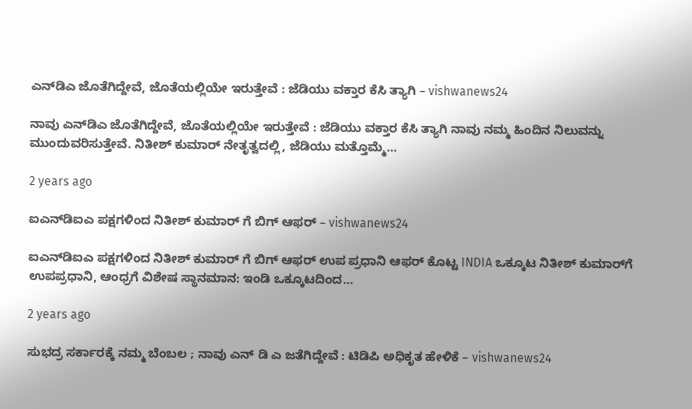ಎನ್‌ಡಿಎ ಜೊತೆಗಿದ್ದೇವೆ, ಜೊತೆಯಲ್ಲಿಯೇ ಇರುತ್ತೇವೆ : ಜೆಡಿಯು ವಕ್ತಾರ ಕೆಸಿ ತ್ಯಾಗಿ – vishwanews24

ನಾವು ಎನ್‌ಡಿಎ ಜೊತೆಗಿದ್ದೇವೆ, ಜೊತೆಯಲ್ಲಿಯೇ ಇರುತ್ತೇವೆ : ಜೆಡಿಯು ವಕ್ತಾರ ಕೆಸಿ ತ್ಯಾಗಿ ನಾವು ನಮ್ಮ ಹಿಂದಿನ ನಿಲುವನ್ನು ಮುಂದುವರಿಸುತ್ತೇವೆ. ನಿತೀಶ್ ಕುಮಾರ್ ನೇತೃತ್ವದಲ್ಲಿ, ಜೆಡಿಯು ಮತ್ತೊಮ್ಮೆ…

2 years ago

ಐಎನ್‌ಡಿಐಎ ಪಕ್ಷಗಳಿಂದ ನಿತೀಶ್ ಕುಮಾರ್ ಗೆ ಬಿಗ್ ಆಫರ್ – vishwanews24

ಐಎನ್‌ಡಿಐಎ ಪಕ್ಷಗಳಿಂದ ನಿತೀಶ್ ಕುಮಾರ್ ಗೆ ಬಿಗ್ ಆಫರ್ ಉಪ ಪ್ರಧಾನಿ ಆಫರ್ ಕೊಟ್ಟ INDIA ಒಕ್ಕೂಟ ನಿತೀಶ್‌ ಕುಮಾರ್‌ಗೆ ಉಪಪ್ರಧಾನಿ, ಆಂಧ್ರಗೆ ವಿಶೇಷ ಸ್ಥಾನಮಾನ: ಇಂಡಿ ಒಕ್ಕೂಟದಿಂದ…

2 years ago

ಸುಭದ್ರ ಸರ್ಕಾರಕ್ಕೆ ನಮ್ಮ ಬೆಂಬಲ ; ನಾವು ಎನ್ ಡಿ ಎ ಜತೆಗಿದ್ದೇವೆ : ಟಿಡಿಪಿ ಅಧಿಕೃತ ಹೇಳಿಕೆ – vishwanews24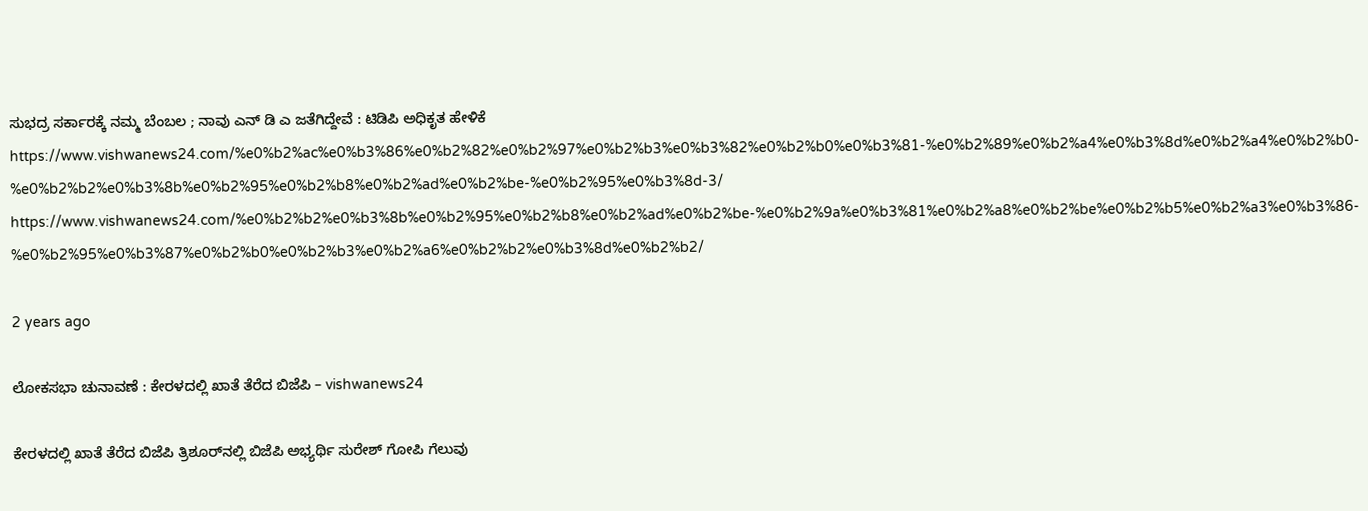ಸುಭದ್ರ ಸರ್ಕಾರಕ್ಕೆ ನಮ್ಮ ಬೆಂಬಲ ; ನಾವು ಎನ್ ಡಿ ಎ ಜತೆಗಿದ್ದೇವೆ : ಟಿಡಿಪಿ ಅಧಿಕೃತ ಹೇಳಿಕೆ https://www.vishwanews24.com/%e0%b2%ac%e0%b3%86%e0%b2%82%e0%b2%97%e0%b2%b3%e0%b3%82%e0%b2%b0%e0%b3%81-%e0%b2%89%e0%b2%a4%e0%b3%8d%e0%b2%a4%e0%b2%b0-%e0%b2%b2%e0%b3%8b%e0%b2%95%e0%b2%b8%e0%b2%ad%e0%b2%be-%e0%b2%95%e0%b3%8d-3/ https://www.vishwanews24.com/%e0%b2%b2%e0%b3%8b%e0%b2%95%e0%b2%b8%e0%b2%ad%e0%b2%be-%e0%b2%9a%e0%b3%81%e0%b2%a8%e0%b2%be%e0%b2%b5%e0%b2%a3%e0%b3%86-%e0%b2%95%e0%b3%87%e0%b2%b0%e0%b2%b3%e0%b2%a6%e0%b2%b2%e0%b3%8d%e0%b2%b2/

2 years ago

ಲೋಕಸಭಾ ಚುನಾವಣೆ : ಕೇರಳದಲ್ಲಿ ಖಾತೆ ತೆರೆದ ಬಿಜೆಪಿ – vishwanews24

ಕೇರಳದಲ್ಲಿ ಖಾತೆ ತೆರೆದ ಬಿಜೆಪಿ ತ್ರಿಶೂರ್‌ನಲ್ಲಿ ಬಿಜೆಪಿ ಅಭ್ಯರ್ಥಿ ಸುರೇಶ್ ಗೋಪಿ ಗೆಲುವು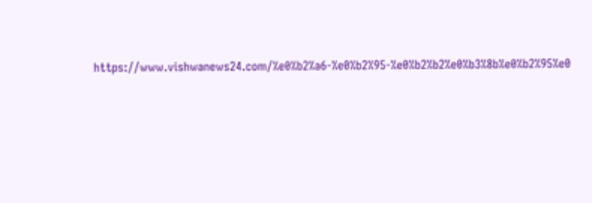https://www.vishwanews24.com/%e0%b2%a6-%e0%b2%95-%e0%b2%b2%e0%b3%8b%e0%b2%95%e0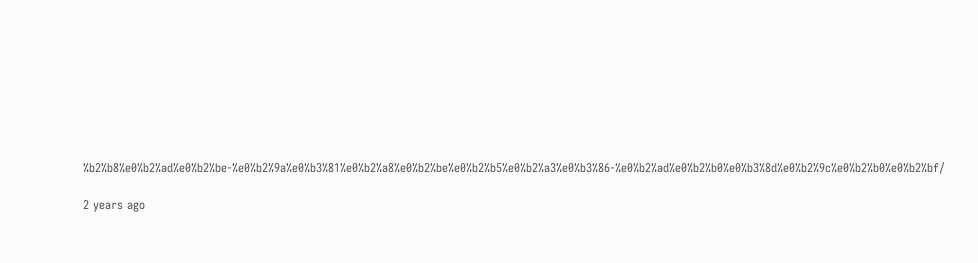%b2%b8%e0%b2%ad%e0%b2%be-%e0%b2%9a%e0%b3%81%e0%b2%a8%e0%b2%be%e0%b2%b5%e0%b2%a3%e0%b3%86-%e0%b2%ad%e0%b2%b0%e0%b3%8d%e0%b2%9c%e0%b2%b0%e0%b2%bf/

2 years ago